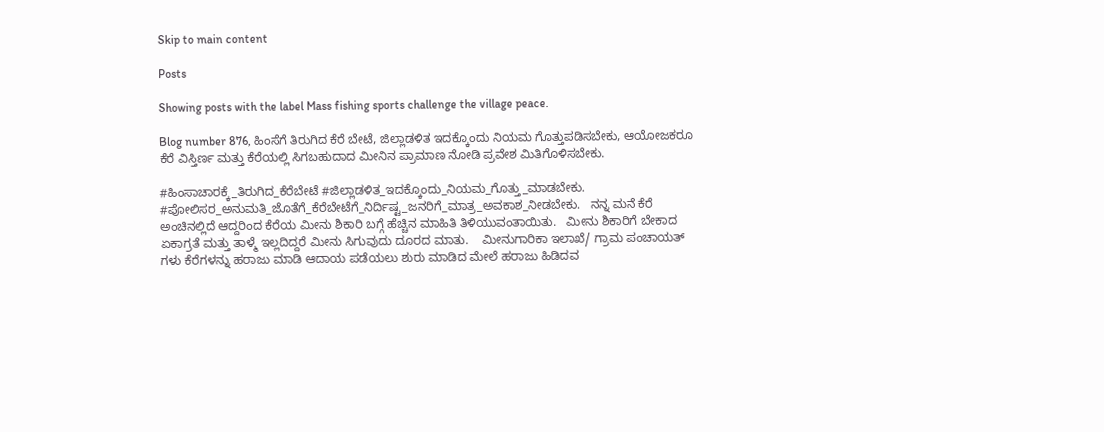Skip to main content

Posts

Showing posts with the label Mass fishing sports challenge the village peace.

Blog number 876, ಹಿಂಸೆಗೆ ತಿರುಗಿದ ಕೆರೆ ಬೇಟೆ, ಜಿಲ್ಲಾಡಳಿತ ಇದಕ್ಕೊಂದು ನಿಯಮ ಗೊತ್ತುಪಡಿಸಬೇಕು, ಆಯೋಜಕರೂ ಕೆರೆ ವಿಸ್ತಿರ್ಣ ಮತ್ತು ಕೆರೆಯಲ್ಲಿ ಸಿಗಬಹುದಾದ ಮೀನಿನ ಪ್ರಾಮಾಣ ನೋಡಿ ಪ್ರವೇಶ ಮಿತಿಗೊಳಿಸಬೇಕು.

#ಹಿಂಸಾಚಾರಕ್ಕೆ_ತಿರುಗಿದ_ಕೆರೆಬೇಟೆ #ಜಿಲ್ಲಾಡಳಿತ_ಇದಕ್ಕೊಂದು_ನಿಯಮ_ಗೊತ್ತು_ಮಾಡಬೇಕು. #ಪೋಲಿಸರ_ಅನುಮತಿ_ಜೊತೆಗೆ_ಕೆರೆಬೇಟೆಗೆ_ನಿರ್ದಿಷ್ಟ_ಜನರಿಗೆ_ಮಾತ್ರ_ಅವಕಾಶ_ನೀಡಬೇಕು.   ನನ್ನ ಮನೆ ಕೆರೆ ಅಂಚಿನಲ್ಲಿದೆ ಆದ್ದರಿಂದ ಕೆರೆಯ ಮೀನು ಶಿಕಾರಿ ಬಗ್ಗೆ ಹೆಚ್ಚಿನ ಮಾಹಿತಿ ತಿಳಿಯುವಂತಾಯಿತು.   ಮೀನು ಶಿಕಾರಿಗೆ ಬೇಕಾದ ಏಕಾಗ್ರತೆ ಮತ್ತು ತಾಳ್ಮೆ ಇಲ್ಲದಿದ್ದರೆ ಮೀನು ಸಿಗುವುದು ದೂರದ ಮಾತು.    ಮೀನುಗಾರಿಕಾ ಇಲಾಖೆ/ ಗ್ರಾಮ ಪಂಚಾಯತ್ ಗಳು ಕೆರೆಗಳನ್ನು ಹರಾಜು ಮಾಡಿ ಆದಾಯ ಪಡೆಯಲು ಶುರು ಮಾಡಿದ ಮೇಲೆ ಹರಾಜು ಹಿಡಿದವ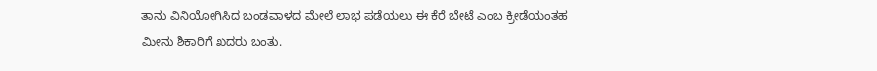ತಾನು ವಿನಿಯೋಗಿಸಿದ ಬಂಡವಾಳದ ಮೇಲೆ ಲಾಭ ಪಡೆಯಲು ಈ ಕೆರೆ ಬೇಟೆ ಎಂಬ ಕ್ರೀಡೆಯಂತಹ ಮೀನು ಶಿಕಾರಿಗೆ ಖದರು ಬಂತು.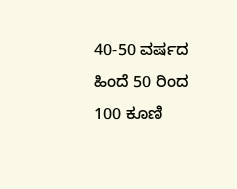40-50 ವರ್ಷದ ಹಿಂದೆ 50 ರಿಂದ 100 ಕೂಣಿ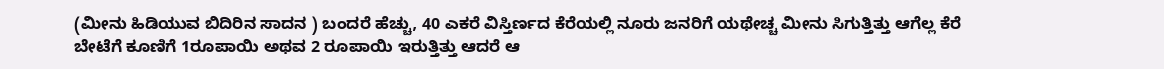(ಮೀನು ಹಿಡಿಯುವ ಬಿದಿರಿನ ಸಾದನ ) ಬಂದರೆ ಹೆಚ್ಚು, 40 ಎಕರೆ ವಿಸ್ತಿರ್ಣದ ಕೆರೆಯಲ್ಲಿ ನೂರು ಜನರಿಗೆ ಯಥೇಚ್ಚ ಮೀನು ಸಿಗುತ್ತಿತ್ತು ಆಗೆಲ್ಲ ಕೆರೆ ಬೇಟೆಗೆ ಕೂಣಿಗೆ 1ರೂಪಾಯಿ ಅಥವ 2 ರೂಪಾಯಿ ಇರುತ್ತಿತ್ತು ಆದರೆ ಆ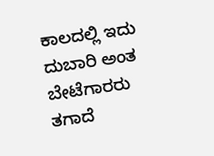ಕಾಲದಲ್ಲಿ ಇದು ದುಬಾರಿ ಅಂತ ಬೇಟೆಗಾರರು ತಗಾದೆ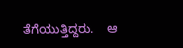ತೆಗೆಯುತ್ತಿದ್ದರು.    ಆ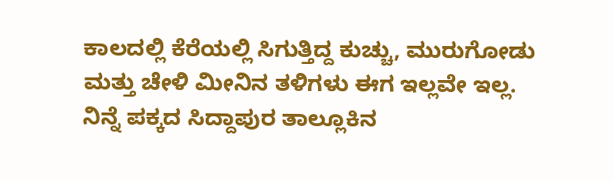ಕಾಲದಲ್ಲಿ ಕೆರೆಯಲ್ಲಿ ಸಿಗುತ್ತಿದ್ದ ಕುಚ್ಚು, ಮುರುಗೋಡು ಮತ್ತು ಚೇಳಿ ಮೀನಿನ ತಳಿಗಳು ಈಗ ಇಲ್ಲವೇ ಇಲ್ಲ.   ನಿನ್ನೆ ಪಕ್ಕದ ಸಿದ್ದಾಪುರ ತಾಲ್ಲೂಕಿನ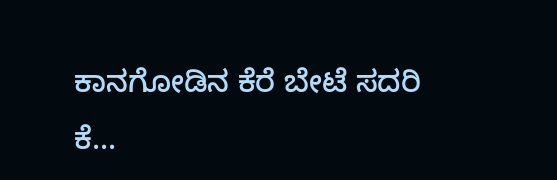ಕಾನಗೋಡಿನ ಕೆರೆ ಬೇಟೆ ಸದರಿ ಕೆ...